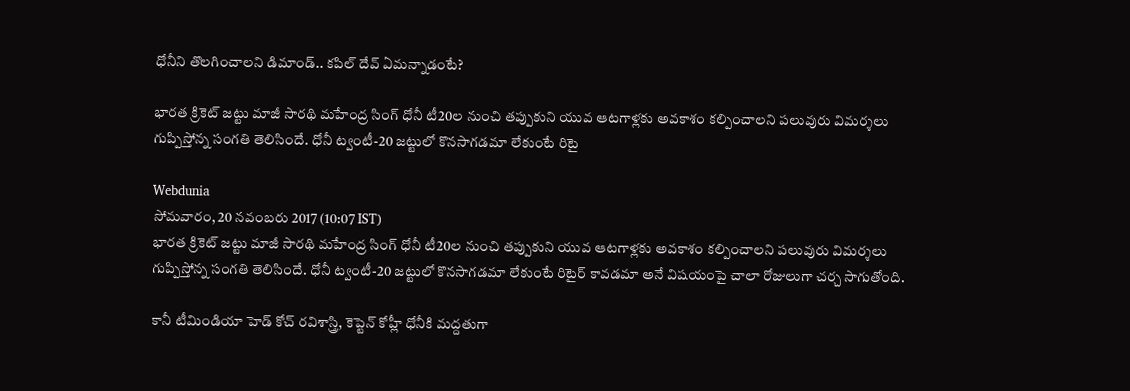ధోనీని తొలగించాలని డిమాండ్.. కపిల్ దేవ్ ఏమన్నాడంటే?

భారత క్రికెట్‌ జట్టు మాజీ సారథి మహేంద్ర సింగ్‌ ధోనీ టీ20ల నుంచి తప్పుకుని యువ ఆటగాళ్లకు అవకాశం కల్పించాలని పలువురు విమర్శలు గుప్పిస్తోన్న సంగతి తెలిసిందే. ధోనీ ట్వంటీ-20 జట్టులో కొనసాగడమా లేకుంటే రిటై

Webdunia
సోమవారం, 20 నవంబరు 2017 (10:07 IST)
భారత క్రికెట్‌ జట్టు మాజీ సారథి మహేంద్ర సింగ్‌ ధోనీ టీ20ల నుంచి తప్పుకుని యువ ఆటగాళ్లకు అవకాశం కల్పించాలని పలువురు విమర్శలు గుప్పిస్తోన్న సంగతి తెలిసిందే. ధోనీ ట్వంటీ-20 జట్టులో కొనసాగడమా లేకుంటే రిటైర్ కావడమా అనే విషయంపై చాలా రోజులుగా చర్చ సాగుతోంది.

కానీ టీమిండియా హెడ్ కోచ్ రవిశాస్త్రి, కెప్టెన్ కోహ్లీ ధోనీకి మద్దతుగా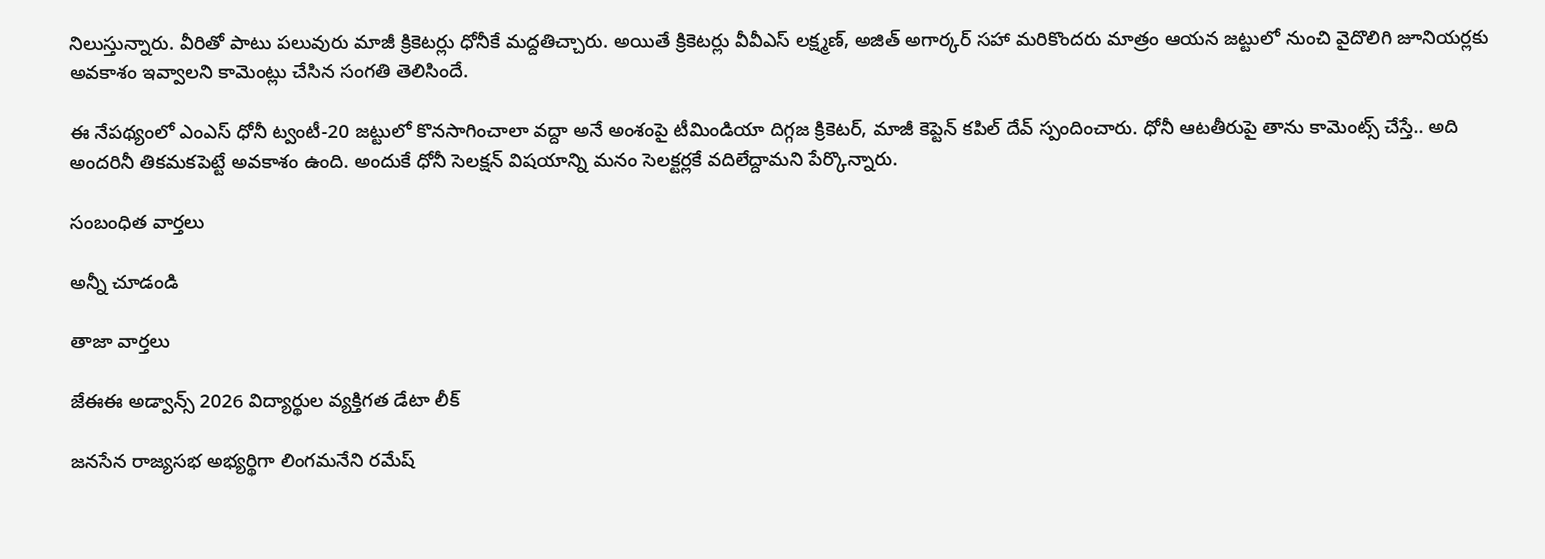నిలుస్తున్నారు. వీరితో పాటు పలువురు మాజీ క్రికెటర్లు ధోనీకే మద్దతిచ్చారు. అయితే క్రికెటర్లు వీవీఎస్ లక్ష్మణ్, అజిత్ అగార్కర్ సహా మరికొందరు మాత్రం ఆయన జట్టులో నుంచి వైదొలిగి జూనియర్లకు అవకాశం ఇవ్వాలని కామెంట్లు చేసిన సంగతి తెలిసిందే.

ఈ నేపథ్యంలో ఎంఎస్ ధోనీ ట్వంటీ-20 జట్టులో కొనసాగించాలా వద్దా అనే అంశంపై టీమిండియా దిగ్గజ క్రికెటర్, మాజీ కెప్టెన్ కపిల్ దేవ్ స్పందించారు. ధోనీ ఆటతీరుపై తాను కామెంట్స్ చేస్తే.. అది అందరినీ తికమకపెట్టే అవకాశం ఉంది. అందుకే ధోనీ సెలక్షన్ విషయాన్ని మనం సెలక్టర్లకే వదిలేద్దామని పేర్కొన్నారు.

సంబంధిత వార్తలు

అన్నీ చూడండి

తాజా వార్తలు

జేఈఈ అడ్వాన్స్ 2026 విద్యార్థుల వ్యక్తిగత డేటా లీక్

జనసేన రాజ్యసభ అభ్యర్థిగా లింగమనేని రమేష్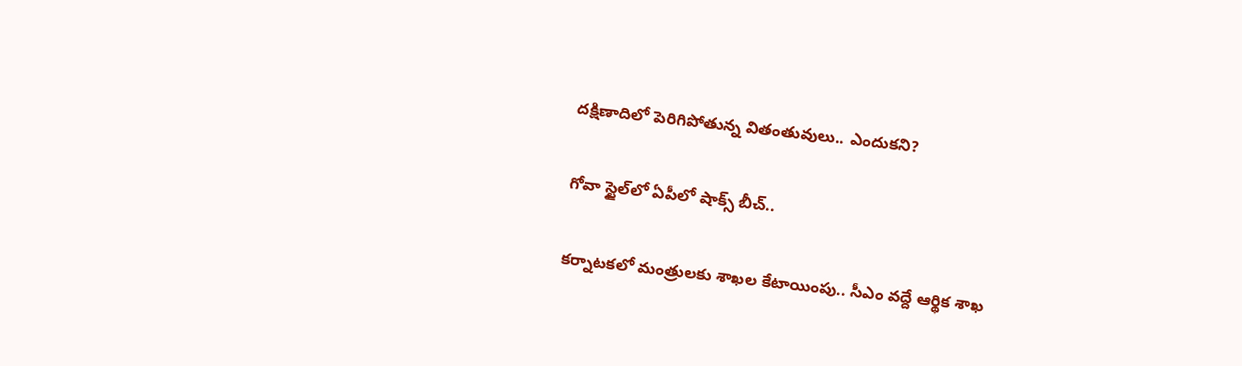దక్షిణాదిలో పెరిగిపోతున్న వితంతువులు.. ఎందుకని?

గోవా స్టైల్‌లో ఏపీలో షాక్స్ బీచ్..

కర్నాటకలో మంత్రులకు శాఖల కేటాయింపు.. సీఎం వద్దే ఆర్థిక శాఖ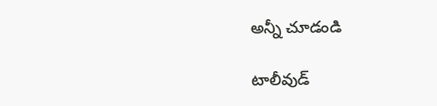అన్నీ చూడండి

టాలీవుడ్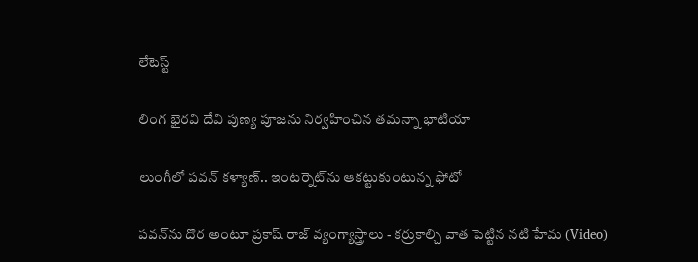లేటెస్ట్

లింగ భైరవి దేవి పుణ్య పూజను నిర్వహించిన తమన్నా భాటియా

లుంగీలో పవన్ కళ్యాణ్.. ఇంటర్నెట్‌ను ఆకట్టుకుంటున్న ఫోటో

పవన్‌ను దొర అంటూ ప్రకాష్ రాజ్ వ్యంగ్యాస్త్రాలు - కర్రుకాల్చి వాత పెట్టిన నటి హేమ (Video)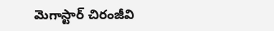మెగాస్టార్ చిరంజీవి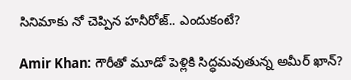సినిమాకు నో చెప్పిన హనీరోజ్.. ఎందుకంటే?

Amir Khan: గౌరీతో మూడో పెళ్లికి సిద్ధమవుతున్న అమీర్ ఖాన్?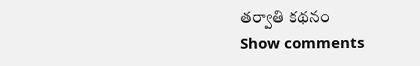తర్వాతి కథనం
Show comments